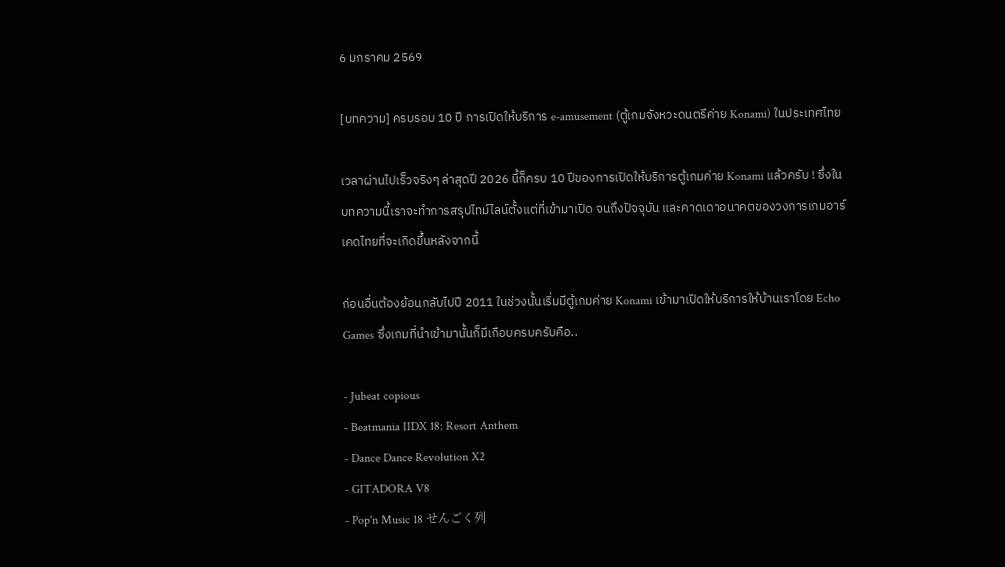6 มกราคม 2569

[บทความ] ครบรอบ 10 ปี การเปิดให้บริการ e-amusement (ตู้เกมจังหวะดนตรีค่าย Konami) ในประเทศไทย

เวลาผ่านไปเร็วจริงๆ ล่าสุดปี 2026 นี้ก็ครบ 10 ปีของการเปิดให้บริการตู้เกมค่าย Konami แล้วครับ ! ซึ่งในบทความนี้เราจะทำการสรุปไทม์ไลน์ตั้งแต่ที่เข้ามาเปิด จนถึงปัจจุบัน และคาดเดาอนาคตของวงการเกมอาร์เคดไทยที่จะเกิดขึ้นหลังจากนี้

ก่อนอื่นต้องย้อนกลับไปปี 2011 ในช่วงนั้นเริ่มมีตู้เกมค่าย Konami เข้ามาเปิดให้บริการให้บ้านเราโดย Echo Games ซึ่งเกมที่นำเข้ามานั้นก็มีเกือบครบครับคือ..

- Jubeat copious
- Beatmania IIDX 18: Resort Anthem
- Dance Dance Revolution X2
- GITADORA V8
- Pop'n Music 18 せんごく列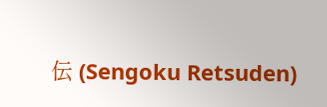伝 (Sengoku Retsuden)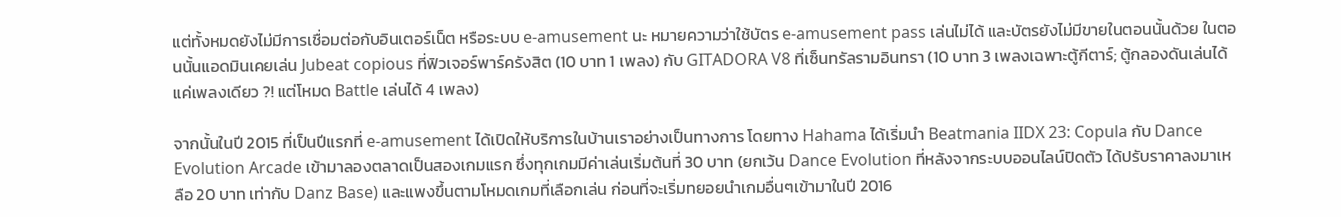แต่ทั้งหมดยังไม่มีการเชื่อมต่อกับอินเตอร์เน็ต หรือระบบ e-amusement นะ หมายความว่าใช้บัตร e-amusement pass เล่นไม่ได้ และบัตรยังไม่มีขายในตอนนั้นด้วย ในตอนนั้นแอดมินเคยเล่น Jubeat copious ที่ฟิวเจอร์พาร์ครังสิต (10 บาท 1 เพลง) กับ GITADORA V8 ที่เซ็นทรัลรามอินทรา (10 บาท 3 เพลงเฉพาะตู้กีตาร์; ตู้กลองดันเล่นได้แค่เพลงเดียว ?! แต่โหมด Battle เล่นได้ 4 เพลง)

จากนั้นในปี 2015 ที่เป็นปีแรกที่ e-amusement ได้เปิดให้บริการในบ้านเราอย่างเป็นทางการ โดยทาง Hahama ได้เริ่มนำ Beatmania IIDX 23: Copula กับ Dance Evolution Arcade เข้ามาลองตลาดเป็นสองเกมแรก ซึ่งทุกเกมมีค่าเล่นเริ่มต้นที่ 30 บาท (ยกเว้น Dance Evolution ที่หลังจากระบบออนไลน์ปิดตัว ได้ปรับราคาลงมาเหลือ 20 บาท เท่ากับ Danz Base) และแพงขึ้นตามโหมดเกมที่เลือกเล่น ก่อนที่จะเริ่มทยอยนำเกมอื่นๆเข้ามาในปี 2016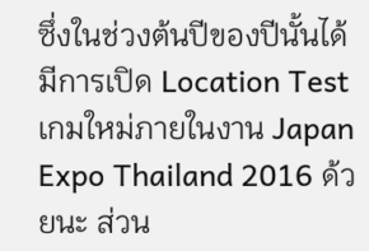ซึ่งในช่วงต้นปีของปีนั้นได้มีการเปิด Location Test เกมใหม่ภายในงาน Japan Expo Thailand 2016 ด้วยนะ ส่วน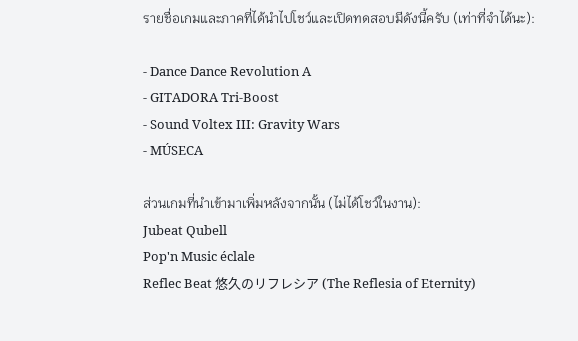รายชื่อเกมและภาคที่ได้นำไปโชว์และเปิดทดสอบมีดังนี้ครับ (เท่าที่จำได้นะ):

- Dance Dance Revolution A
- GITADORA Tri-Boost
- Sound Voltex III: Gravity Wars
- MÚSECA

ส่วนเกมที่นำเข้ามาเพิ่มหลังจากนั้น (ไม่ได้โชว์ในงาน):
Jubeat Qubell
Pop'n Music éclale
Reflec Beat 悠久のリフレシア (The Reflesia of Eternity)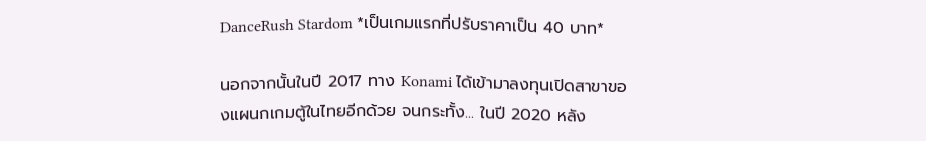DanceRush Stardom *เป็นเกมแรกที่ปรับราคาเป็น 40 บาท*

นอกจากนั้นในปี 2017 ทาง Konami ได้เข้ามาลงทุนเปิดสาขาของแผนกเกมตู้ในไทยอีกด้วย จนกระทั้ง... ในปี 2020 หลัง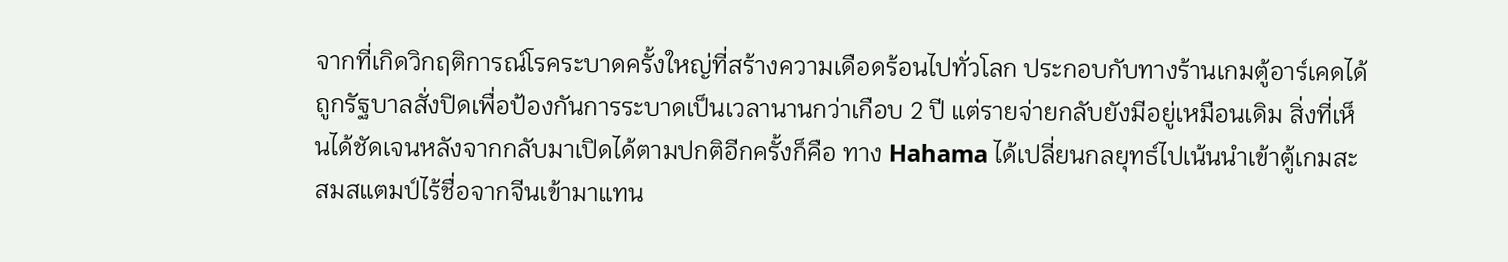จากที่เกิดวิกฤติการณ์โรคระบาดครั้งใหญ่ที่สร้างความเดือดร้อนไปทั่วโลก ประกอบกับทางร้านเกมตู้อาร์เคดได้ถูกรัฐบาลสั่งปิดเพื่อป้องกันการระบาดเป็นเวลานานกว่าเกือบ 2 ปี แต่รายจ่ายกลับยังมีอยู่เหมือนเดิม สิ่งที่เห็นได้ชัดเจนหลังจากกลับมาเปิดได้ตามปกติอีกครั้งก็คือ ทาง Hahama ได้เปลี่ยนกลยุทธ์ไปเน้นนำเข้าตู้เกมสะสมสแตมป์ไร้ชื่อจากจีนเข้ามาแทน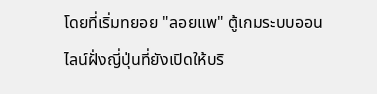โดยที่เริ่มทยอย "ลอยแพ" ตู้เกมระบบออนไลน์ฝั่งญี่ปุ่นที่ยังเปิดให้บริ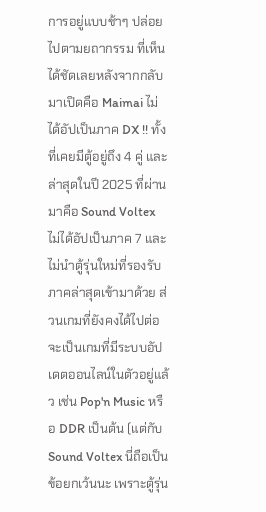การอยู่แบบช้าๆ ปล่อยไปตามยถากรรม ที่เห็นได้ชัดเลยหลังจากกลับมาเปิดคือ Maimai ไม่ได้อัปเป็นภาค DX !! ทั้งที่เคยมีตู้อยู่ถึง 4 คู่ และล่าสุดในปี 2025 ที่ผ่านมาคือ Sound Voltex ไม่ได้อัปเป็นภาค 7 และไม่นำตู้รุ่นใหม่ที่รองรับภาคล่าสุดเข้ามาด้วย ส่วนเกมที่ยังคงได้ไปต่อ จะเป็นเกมที่มีระบบอัปเดตออนไลน์ในตัวอยู่แล้ว เช่น Pop'n Music หรือ DDR เป็นต้น (แต่กับ Sound Voltex นี่ถือเป็นข้อยกเว้นนะ เพราะตู้รุ่น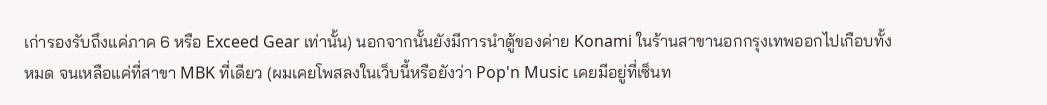เก่ารองรับถึงแค่ภาค 6 หรือ Exceed Gear เท่านั้น) นอกจากนั้นยังมีการนำตู้ของค่าย Konami ในร้านสาขานอกกรุงเทพออกไปเกือบทั้งหมด จนเหลือแค่ที่สาขา MBK ที่เดียว (ผมเคยโพสลงในเว็บนี้หรือยังว่า Pop'n Music เคยมีอยู่ที่เซ็นท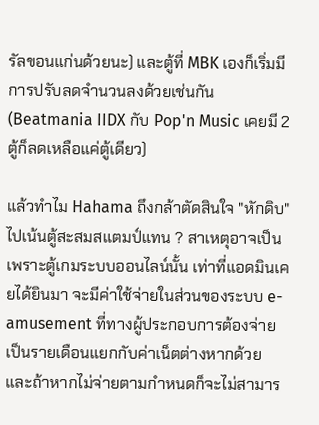รัลขอนแก่นด้วยนะ) และตู้ที่ MBK เองก็เริ่มมีการปรับลดจำนวนลงด้วยเช่นกัน (Beatmania IIDX กับ Pop'n Music เคยมี 2 ตู้ก็ลดเหลือแค่ตู้เดียว)

แล้วทำไม Hahama ถึงกล้าตัดสินใจ "หักดิบ" ไปเน้นตู้สะสมสแตมป์แทน ? สาเหตุอาจเป็นเพราะตู้เกมระบบออนไลน์นั้น เท่าที่แอดมินเคยได้ยินมา จะมีค่าใช้จ่ายในส่วนของระบบ e-amusement ที่ทางผู้ประกอบการต้องจ่ายเป็นรายเดือนแยกกับค่าเน็ตต่างหากด้วย และถ้าหากไม่จ่ายตามกำหนดก็จะไม่สามาร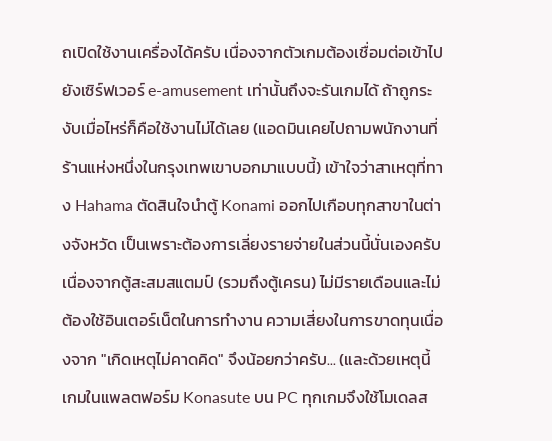ถเปิดใช้งานเครื่องได้ครับ เนื่องจากตัวเกมต้องเชื่อมต่อเข้าไปยังเซิร์ฟเวอร์ e-amusement เท่านั้นถึงจะรันเกมได้ ถ้าถูกระงับเมื่อไหร่ก็คือใช้งานไม่ได้เลย (แอดมินเคยไปถามพนักงานที่ร้านแห่งหนึ่งในกรุงเทพเขาบอกมาแบบนี้) เข้าใจว่าสาเหตุที่ทาง Hahama ตัดสินใจนำตู้ Konami ออกไปเกือบทุกสาขาในต่างจังหวัด เป็นเพราะต้องการเลี่ยงรายจ่ายในส่วนนี้นั่นเองครับ เนื่องจากตู้สะสมสแตมป์ (รวมถึงตู้เครน) ไม่มีรายเดือนและไม่ต้องใช้อินเตอร์เน็ตในการทำงาน ความเสี่ยงในการขาดทุนเนื่องจาก "เกิดเหตุไม่คาดคิด" จึงน้อยกว่าครับ... (และด้วยเหตุนี้ เกมในแพลตฟอร์ม Konasute บน PC ทุกเกมจึงใช้โมเดลส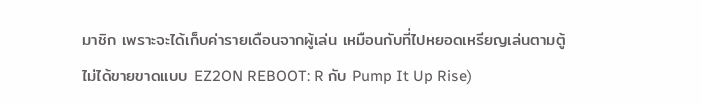มาชิก เพราะจะได้เก็บค่ารายเดือนจากผู้เล่น เหมือนกับที่ไปหยอดเหรียญเล่นตามตู้ ไม่ได้ขายขาดแบบ EZ2ON REBOOT: R กับ Pump It Up Rise)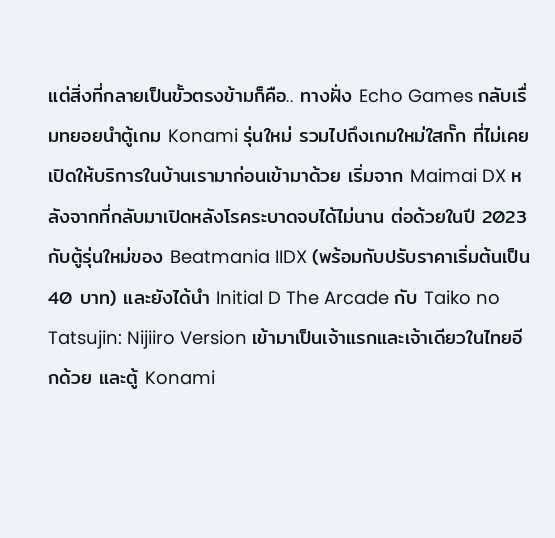แต่สิ่งที่กลายเป็นขั้วตรงข้ามก็คือ.. ทางฝั่ง Echo Games กลับเรื่มทยอยนำตู้เกม Konami รุ่นใหม่ รวมไปถึงเกมใหม่ใสกั๊ก ที่ไม่เคยเปิดให้บริการในบ้านเรามาก่อนเข้ามาด้วย เริ่มจาก Maimai DX หลังจากที่กลับมาเปิดหลังโรคระบาดจบได้ไม่นาน ต่อด้วยในปี 2023 กับตู้รุ่นใหม่ของ Beatmania IIDX (พร้อมกับปรับราคาเริ่มต้นเป็น 40 บาท) และยังได้นำ Initial D The Arcade กับ Taiko no Tatsujin: Nijiiro Version เข้ามาเป็นเจ้าแรกและเจ้าเดียวในไทยอีกด้วย และตู้ Konami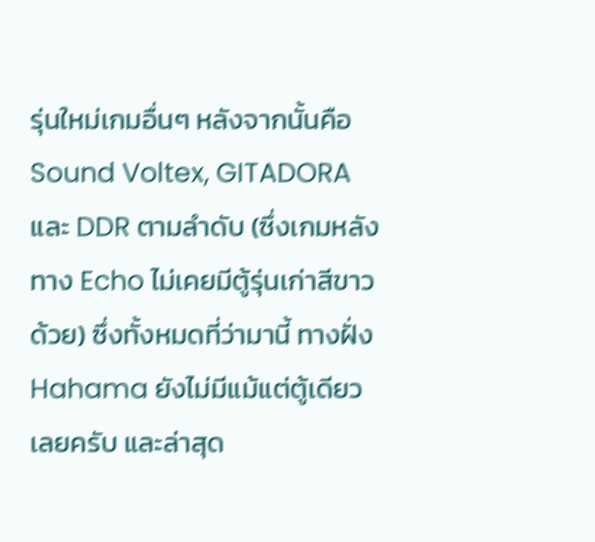รุ่นใหม่เกมอื่นๆ หลังจากนั้นคือ Sound Voltex, GITADORA และ DDR ตามลำดับ (ซึ่งเกมหลังทาง Echo ไม่เคยมีตู้รุ่นเก่าสีขาวด้วย) ซึ่งทั้งหมดที่ว่ามานี้ ทางฝั่ง Hahama ยังไม่มีแม้แต่ตู้เดียวเลยครับ และล่าสุด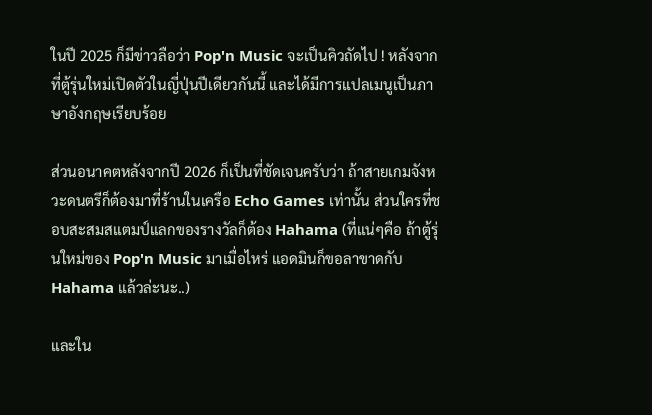ในปี 2025 ก็มีข่าวลือว่า Pop'n Music จะเป็นคิวถัดไป ! หลังจากที่ตู้รุ่นใหม่เปิดตัวในญี่ปุ่นปีเดียวกันนี้ และได้มีการแปลเมนูเป็นภาษาอังกฤษเรียบร้อย

ส่วนอนาคตหลังจากปี 2026 ก็เป็นที่ชัดเจนครับว่า ถ้าสายเกมจังหวะดนตรีก็ต้องมาที่ร้านในเครือ Echo Games เท่านั้น ส่วนใครที่ชอบสะสมสแตมป์แลกของรางวัลก็ต้อง Hahama (ที่แน่ๆคือ ถ้าตู้รุ่นใหม่ของ Pop'n Music มาเมื่อไหร่ แอดมินก็ขอลาขาดกับ Hahama แล้วล่ะนะ..)

และใน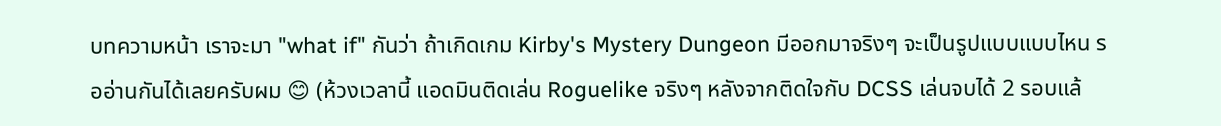บทความหน้า เราจะมา "what if" กันว่า ถ้าเกิดเกม Kirby's Mystery Dungeon มีออกมาจริงๆ จะเป็นรูปแบบแบบไหน รออ่านกันได้เลยครับผม 😊 (ห้วงเวลานี้ แอดมินติดเล่น Roguelike จริงๆ หลังจากติดใจกับ DCSS เล่นจบได้ 2 รอบแล้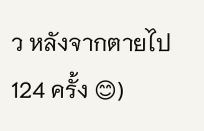ว หลังจากตายไป 124 ครั้ง 😊)